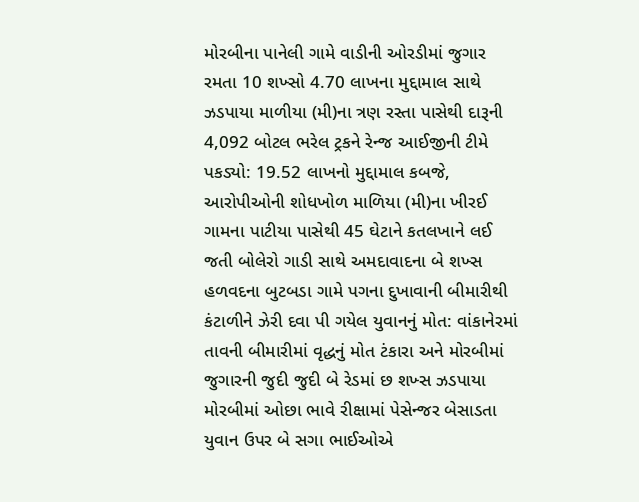મોરબીના પાનેલી ગામે વાડીની ઓરડીમાં જુગાર રમતા 10 શખ્સો 4.70 લાખના મુદ્દામાલ સાથે ઝડપાયા માળીયા (મી)ના ત્રણ રસ્તા પાસેથી દારૂની 4,092 બોટલ ભરેલ ટ્રકને રેન્જ આઈજીની ટીમે પકડ્યો: 19.52 લાખનો મુદ્દામાલ કબજે, આરોપીઓની શોધખોળ માળિયા (મી)ના ખીરઈ ગામના પાટીયા પાસેથી 45 ઘેટાને કતલખાને લઈ જતી બોલેરો ગાડી સાથે અમદાવાદના બે શખ્સ હળવદના બુટબડા ગામે પગના દુખાવાની બીમારીથી કંટાળીને ઝેરી દવા પી ગયેલ યુવાનનું મોત: વાંકાનેરમાં તાવની બીમારીમાં વૃદ્ધનું મોત ટંકારા અને મોરબીમાં જુગારની જુદી જુદી બે રેડમાં છ શખ્સ ઝડપાયા મોરબીમાં ઓછા ભાવે રીક્ષામાં પેસેન્જર બેસાડતા યુવાન ઉપર બે સગા ભાઈઓએ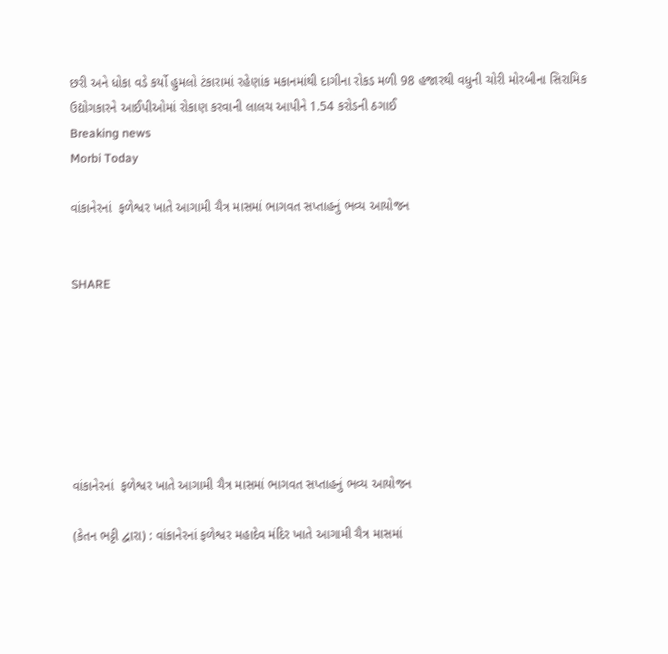છરી અને ધોકા વડે કર્યો હુમલો ટંકારામાં રહેણાંક મકાનમાંથી દાગીના રોકડ મળી 98 હજારથી વધુની ચોરી મોરબીના સિરામિક ઉદ્યોગકારને આઈપીઓમાં રોકાણ કરવાની લાલચ આપીને 1.54 કરોડની ઠગાઈ
Breaking news
Morbi Today

વાંકાનેરનાં  ફળેશ્વર ખાતે આગામી ચૈત્ર માસમાં ભાગવત સપ્તાહનું ભવ્ય આયોજન


SHARE







વાંકાનેરનાં  ફળેશ્વર ખાતે આગામી ચૈત્ર માસમાં ભાગવત સપ્તાહનું ભવ્ય આયોજન

(કેતન ભટ્ટી દ્વારા) : વાંકાનેરનાં ફળેશ્વર મહાદેવ મંદિર ખાતે આગામી ચૈત્ર માસમાં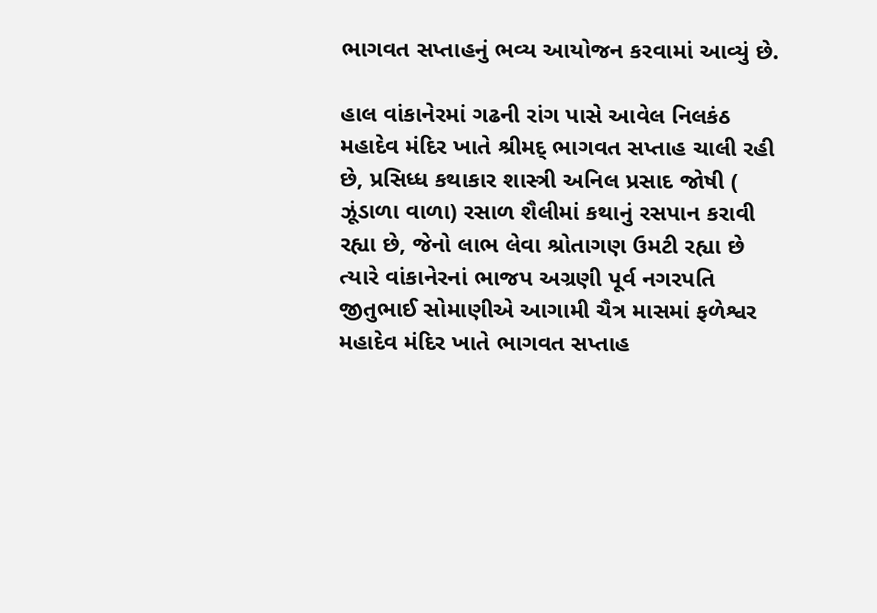ભાગવત સપ્તાહનું ભવ્ય આયોજન કરવામાં આવ્યું છે.

હાલ વાંકાનેરમાં ગઢની રાંગ પાસે આવેલ નિલકંઠ મહાદેવ મંદિર ખાતે શ્રીમદ્ ભાગવત સપ્તાહ ચાલી રહી છે, પ્રસિધ્ધ કથાકાર શાસ્ત્રી અનિલ પ્રસાદ જોષી ( ઝૂંડાળા વાળા) રસાળ શૈલીમાં કથાનું રસપાન કરાવી રહ્યા છે, જેનો લાભ લેવા શ્રોતાગણ ઉમટી રહ્યા છે ત્યારે વાંકાનેરનાં ભાજપ અગ્રણી પૂર્વ નગરપતિ જીતુભાઈ સોમાણીએ આગામી ચૈત્ર માસમાં ફળેશ્વર મહાદેવ મંદિર ખાતે ભાગવત સપ્તાહ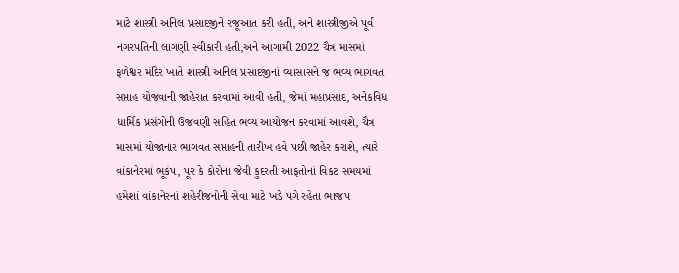માટે શાસ્ત્રી અનિલ પ્રસાદજીને રજૂઆત કરી હતી, અને શાસ્ત્રીજીએ પૂર્વ નગરપતિની લાગણી સ્વીકારી હતી,અને આગામી 2022 ચૈત્ર માસમાં ફળેશ્વર મંદિર ખાતે શાસ્ત્રી અનિલ પ્રસાદજીનાં વ્યાસાસને જ ભવ્ય ભાગવત સપ્તાહ યોજવાની જાહેરાત કરવામાં આવી હતી, જેમાં મહાપ્રસાદ, અનેકવિધ ધાર્મિક પ્રસંગોની ઉજવણી સહિત ભવ્ય આયોજન કરવામાં આવશે, ચૈત્ર માસમાં યોજાનાર ભાગવત સપ્તાહની તારીખ હવે પછી જાહેર કરાશે, ત્યારે વાંકાનેરમાં ભૂકંપ, પૂર કે કોરોના જેવી કુદરતી આફતોનાં વિકટ સમયમાં હમેશાં વાંકાનેરનાં શહેરીજનોની સેવા માટે ખડે પગે રહેતા ભાજપ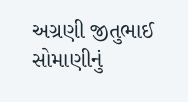અગ્રણી જીતુભાઈ સોમાણીનું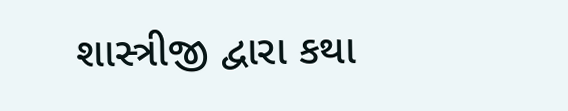શાસ્ત્રીજી દ્વારા કથા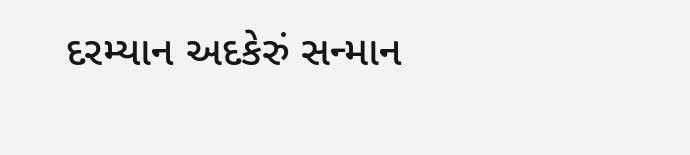દરમ્યાન અદકેરું સન્માન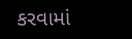કરવામાં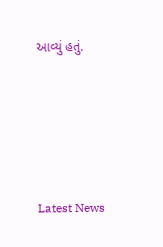આવ્યું હતું.






Latest News